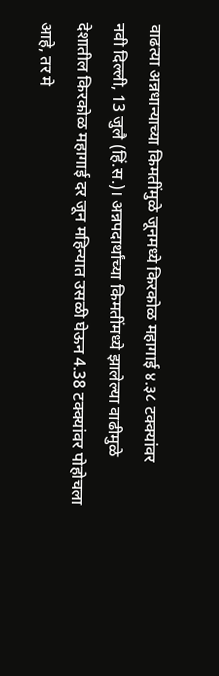वाढत्या अन्नधान्याच्या किमतींमुळे जूनमध्ये किरकोळ महागाई ४.३८ टक्क्यांवर
नवी दिल्ली, 13 जुलै (हिं.स.)। अन्नपदार्थांच्या किमतींमध्ये झालेल्या वाढीमुळे देशातील किरकोळ महागाई दर जून महिन्यात उसळी घेऊन 4.38 टक्क्यांवर पोहोचला आहे, तर मे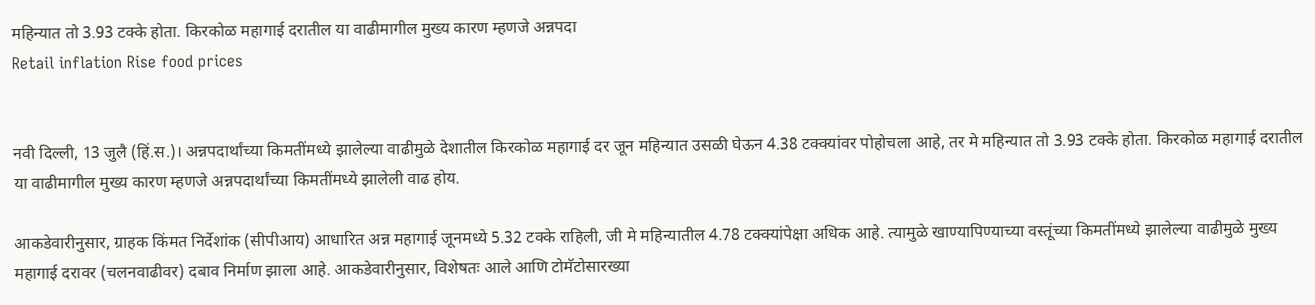महिन्यात तो 3.93 टक्के होता. किरकोळ महागाई दरातील या वाढीमागील मुख्य कारण म्हणजे अन्नपदा
Retail inflation Rise food prices


नवी दिल्ली, 13 जुलै (हिं.स.)। अन्नपदार्थांच्या किमतींमध्ये झालेल्या वाढीमुळे देशातील किरकोळ महागाई दर जून महिन्यात उसळी घेऊन 4.38 टक्क्यांवर पोहोचला आहे, तर मे महिन्यात तो 3.93 टक्के होता. किरकोळ महागाई दरातील या वाढीमागील मुख्य कारण म्हणजे अन्नपदार्थांच्या किमतींमध्ये झालेली वाढ होय.

आकडेवारीनुसार, ग्राहक किंमत निर्देशांक (सीपीआय) आधारित अन्न महागाई जूनमध्ये 5.32 टक्के राहिली, जी मे महिन्यातील 4.78 टक्क्यांपेक्षा अधिक आहे. त्यामुळे खाण्यापिण्याच्या वस्तूंच्या किमतींमध्ये झालेल्या वाढीमुळे मुख्य महागाई दरावर (चलनवाढीवर) दबाव निर्माण झाला आहे. आकडेवारीनुसार, विशेषतः आले आणि टोमॅटोसारख्या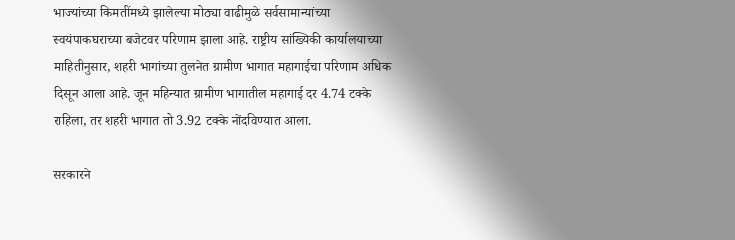भाज्यांच्या किमतींमध्ये झालेल्या मोठ्या वाढीमुळे सर्वसामान्यांच्या स्वयंपाकघराच्या बजेटवर परिणाम झाला आहे. राष्ट्रीय सांख्यिकी कार्यालयाच्या माहितीनुसार, शहरी भागांच्या तुलनेत ग्रामीण भागात महागाईचा परिणाम अधिक दिसून आला आहे. जून महिन्यात ग्रामीण भागातील महागाई दर 4.74 टक्के राहिला, तर शहरी भागात तो 3.92 टक्के नोंदविण्यात आला.

सरकारने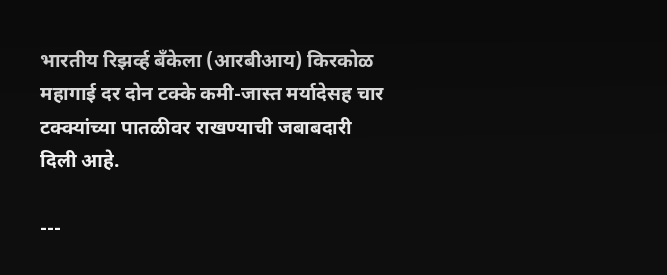भारतीय रिझर्व्ह बँकेला (आरबीआय) किरकोळ महागाई दर दोन टक्के कमी-जास्त मर्यादेसह चार टक्क्यांच्या पातळीवर राखण्याची जबाबदारी दिली आहे.

---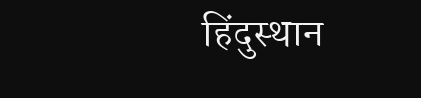हिंदुस्थान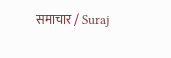समाचार / Suraj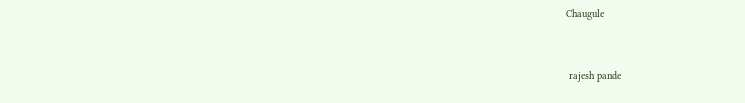Chaugule


 rajesh pande